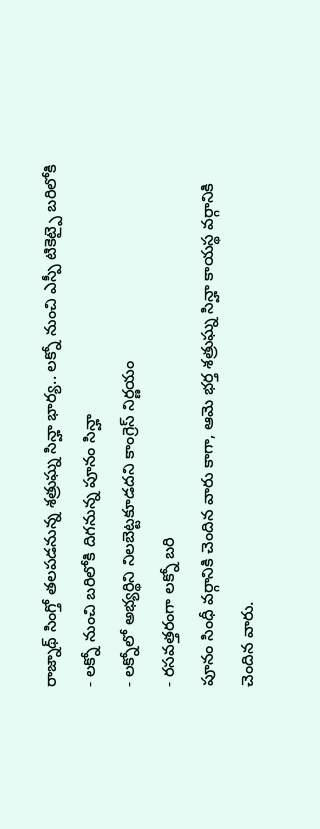రాజ్నాథ్ సింగ్తో తలపడనున్న శత్రుఘ్న సిన్హా భార్య.. లక్నో నుంచి ఎస్పీ టికెట్పై బరిలోకి
- లక్నో నుంచి బరిలోకి దిగనున్న పూనం సిన్హా
- లక్నోలో అభ్యర్థిని నిలబెట్టకూడదని కాంగ్రెస్ నిర్ణయం
- రసవత్తరంగా లక్నో బరి
పూనం సింధీ వర్గానికి చెందిన వారు కాగా, ఆమె భర్త శత్రుఘ్న సిన్హా కాయస్థ వర్గానికి చెందిన వారు.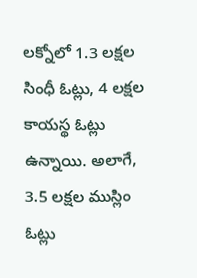లక్నోలో 1.3 లక్షల సింధీ ఓట్లు, 4 లక్షల కాయస్థ ఓట్లు ఉన్నాయి. అలాగే, 3.5 లక్షల ముస్లిం ఓట్లు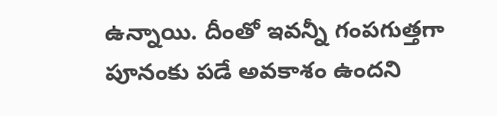ఉన్నాయి. దీంతో ఇవన్నీ గంపగుత్తగా పూనంకు పడే అవకాశం ఉందని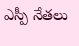ఎస్పీ నేతలు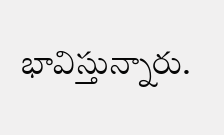భావిస్తున్నారు.